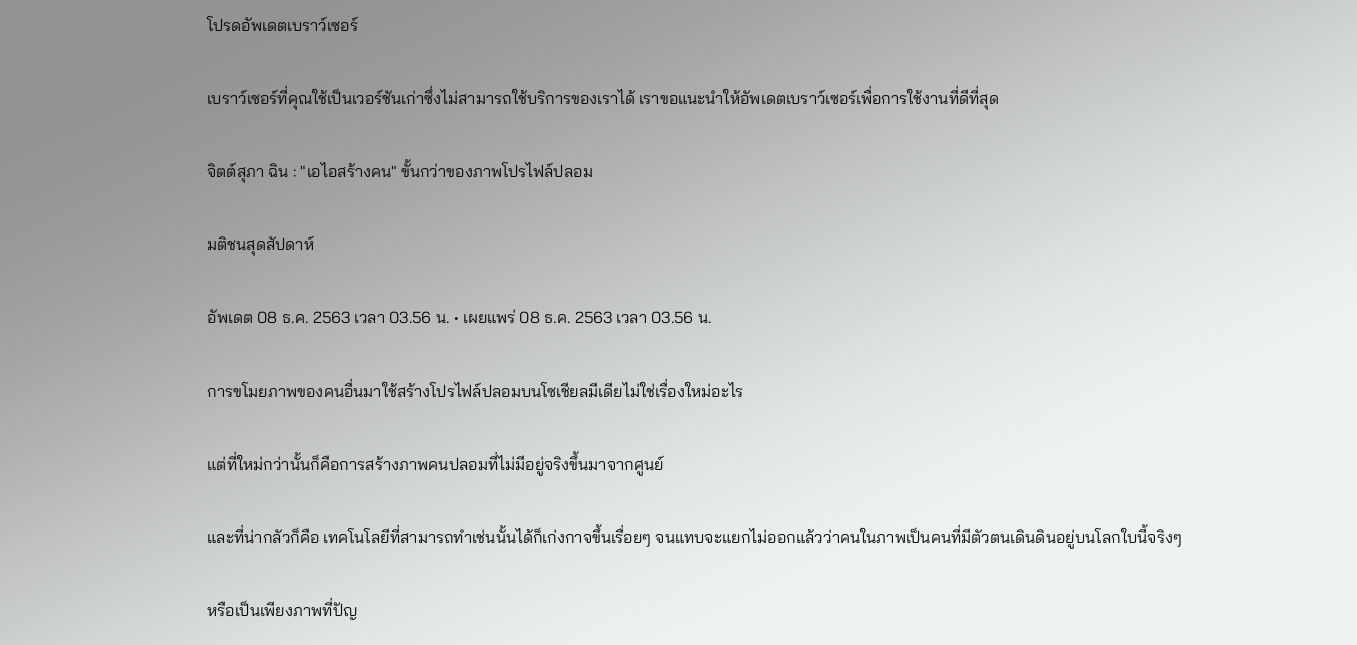โปรดอัพเดตเบราว์เซอร์

เบราว์เซอร์ที่คุณใช้เป็นเวอร์ชันเก่าซึ่งไม่สามารถใช้บริการของเราได้ เราขอแนะนำให้อัพเดตเบราว์เซอร์เพื่อการใช้งานที่ดีที่สุด

จิตต์สุภา ฉิน : "เอไอสร้างคน" ขั้นกว่าของภาพโปรไฟล์ปลอม

มติชนสุดสัปดาห์

อัพเดต 08 ธ.ค. 2563 เวลา 03.56 น. • เผยแพร่ 08 ธ.ค. 2563 เวลา 03.56 น.

การขโมยภาพของคนอื่นมาใช้สร้างโปรไฟล์ปลอมบนโซเชียลมีเดียไม่ใช่เรื่องใหม่อะไร

แต่ที่ใหม่กว่านั้นก็คือการสร้างภาพคนปลอมที่ไม่มีอยู่จริงขึ้นมาจากศูนย์

และที่น่ากลัวก็คือ เทคโนโลยีที่สามารถทำเช่นนั้นได้ก็เก่งกาจขึ้นเรื่อยๆ จนแทบจะแยกไม่ออกแล้วว่าคนในภาพเป็นคนที่มีตัวตนเดินดินอยู่บนโลกใบนี้จริงๆ

หรือเป็นเพียงภาพที่ปัญ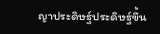ญาประดิษฐ์ประดิษฐ์ขึ้น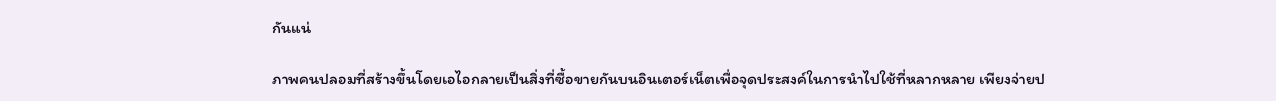กันแน่

ภาพคนปลอมที่สร้างขึ้นโดยเอไอกลายเป็นสิ่งที่ซื้อขายกันบนอินเตอร์เน็ตเพื่อจุดประสงค์ในการนำไปใช้ที่หลากหลาย เพียงจ่ายป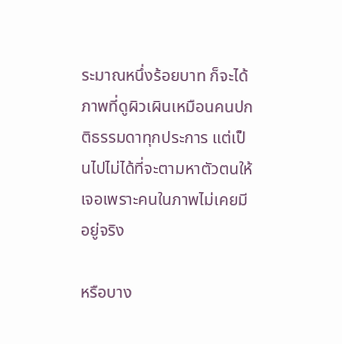ระมาณหนึ่งร้อยบาท ก็จะได้ภาพที่ดูผิวเผินเหมือนคนปกติธรรมดาทุกประการ แต่เป็นไปไม่ได้ที่จะตามหาตัวตนให้เจอเพราะคนในภาพไม่เคยมีอยู่จริง

หรือบาง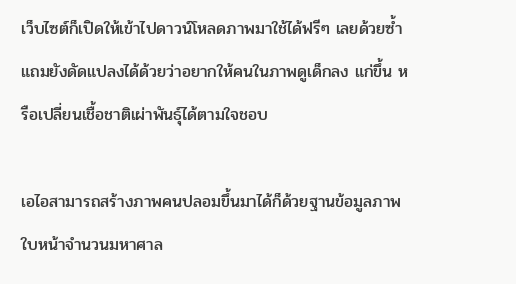เว็บไซต์ก็เปิดให้เข้าไปดาวน์โหลดภาพมาใช้ได้ฟรีๆ เลยด้วยซ้ำ แถมยังดัดแปลงได้ด้วยว่าอยากให้คนในภาพดูเด็กลง แก่ขึ้น หรือเปลี่ยนเชื้อชาติเผ่าพันธุ์ได้ตามใจชอบ

เอไอสามารถสร้างภาพคนปลอมขึ้นมาได้ก็ด้วยฐานข้อมูลภาพใบหน้าจำนวนมหาศาล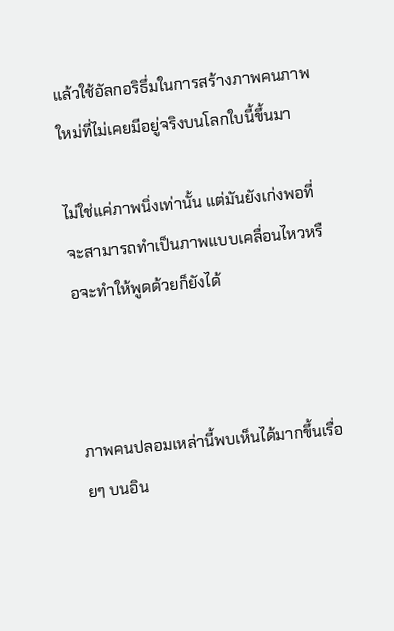แล้วใช้อัลกอริธึ่มในการสร้างภาพคนภาพใหม่ที่ไม่เคยมีอยู่จริงบนโลกใบนี้ขึ้นมา

ไม่ใช่แค่ภาพนิ่งเท่านั้น แต่มันยังเก่งพอที่จะสามารถทำเป็นภาพแบบเคลื่อนไหวหรือจะทำให้พูดด้วยก็ยังได้



ภาพคนปลอมเหล่านี้พบเห็นได้มากขึ้นเรื่อยๆ บนอิน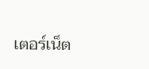เตอร์เน็ต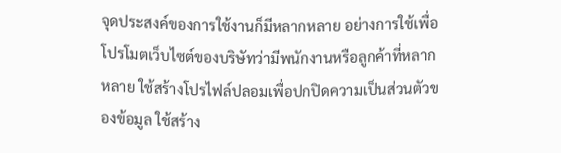จุดประสงค์ของการใช้งานก็มีหลากหลาย อย่างการใช้เพื่อโปรโมตเว็บไซต์ของบริษัทว่ามีพนักงานหรือลูกค้าที่หลากหลาย ใช้สร้างโปรไฟล์ปลอมเพื่อปกปิดความเป็นส่วนตัวของข้อมูล ใช้สร้าง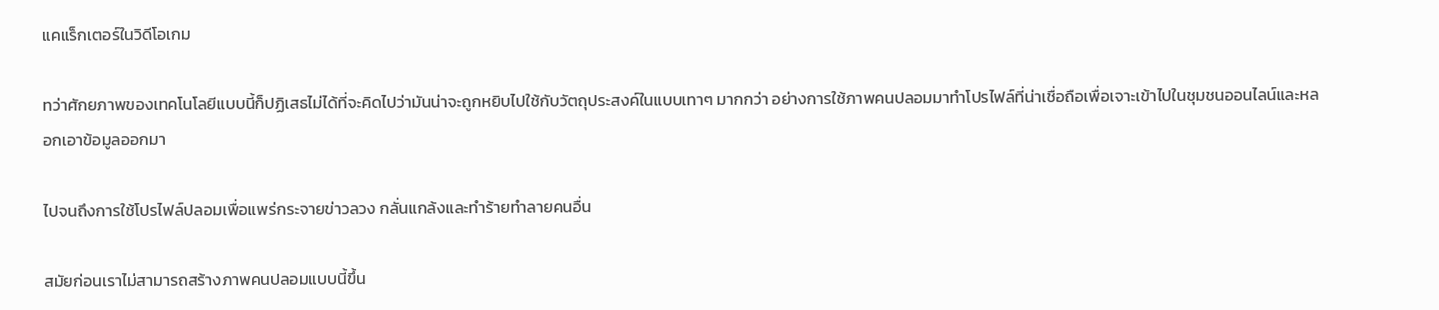แคแร็กเตอร์ในวิดีโอเกม

ทว่าศักยภาพของเทคโนโลยีแบบนี้ก็ปฏิเสธไม่ได้ที่จะคิดไปว่ามันน่าจะถูกหยิบไปใช้กับวัตถุประสงค์ในแบบเทาๆ มากกว่า อย่างการใช้ภาพคนปลอมมาทำโปรไฟล์ที่น่าเชื่อถือเพื่อเจาะเข้าไปในชุมชนออนไลน์และหลอกเอาข้อมูลออกมา

ไปจนถึงการใช้โปรไฟล์ปลอมเพื่อแพร่กระจายข่าวลวง กลั่นแกล้งและทำร้ายทำลายคนอื่น

สมัยก่อนเราไม่สามารถสร้างภาพคนปลอมแบบนี้ขึ้น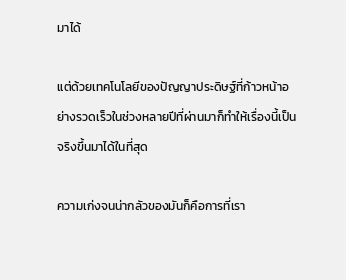มาได้

แต่ด้วยเทคโนโลยีของปัญญาประดิษฐ์ที่ก้าวหน้าอย่างรวดเร็วในช่วงหลายปีที่ผ่านมาก็ทำให้เรื่องนี้เป็นจริงขึ้นมาได้ในที่สุด

ความเก่งจนน่ากลัวของมันก็คือการที่เรา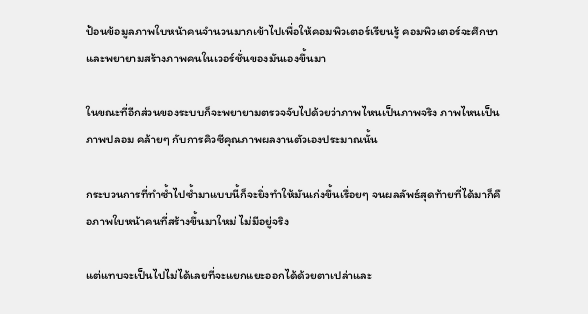ป้อนข้อมูลภาพใบหน้าคนจำนวนมากเข้าไปเพื่อให้คอมพิวเตอร์เรียนรู้ คอมพิวเตอร์จะศึกษาและพยายามสร้างภาพคนในเวอร์ชั่นของมันเองขึ้นมา

ในขณะที่อีกส่วนของระบบก็จะพยายามตรวจจับไปด้วยว่าภาพไหนเป็นภาพจริง ภาพไหนเป็นภาพปลอม คล้ายๆ กับการคิวซีคุณภาพผลงานตัวเองประมาณนั้น

กระบวนการที่ทำซ้ำไปซ้ำมาแบบนี้ก็จะยิ่งทำให้มันเก่งขึ้นเรื่อยๆ จนผลลัพธ์สุดท้ายที่ได้มาก็คือภาพใบหน้าคนที่สร้างขึ้นมาใหม่ ไม่มีอยู่จริง

แต่แทบจะเป็นไปไม่ได้เลยที่จะแยกแยะออกได้ด้วยตาเปล่าและ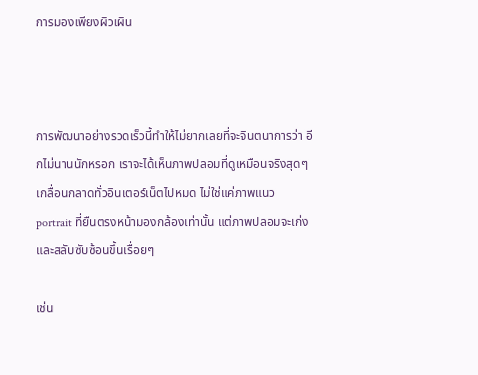การมองเพียงผิวเผิน



การพัฒนาอย่างรวดเร็วนี้ทำให้ไม่ยากเลยที่จะจินตนาการว่า อีกไม่นานนักหรอก เราจะได้เห็นภาพปลอมที่ดูเหมือนจริงสุดๆ เกลื่อนกลาดทั่วอินเตอร์เน็ตไปหมด ไม่ใช่แค่ภาพแนว portrait ที่ยืนตรงหน้ามองกล้องเท่านั้น แต่ภาพปลอมจะเก่งและสลับซับซ้อนขึ้นเรื่อยๆ

เช่น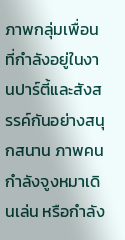ภาพกลุ่มเพื่อนที่กำลังอยู่ในงานปาร์ตี้และสังสรรค์กันอย่างสนุกสนาน ภาพคนกำลังจูงหมาเดินเล่น หรือกำลัง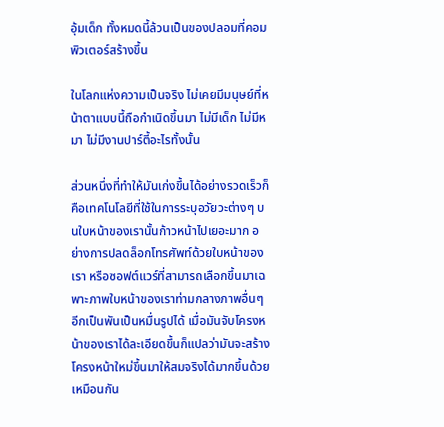อุ้มเด็ก ทั้งหมดนี้ล้วนเป็นของปลอมที่คอมพิวเตอร์สร้างขึ้น

ในโลกแห่งความเป็นจริง ไม่เคยมีมนุษย์ที่หน้าตาแบบนี้ถือกำเนิดขึ้นมา ไม่มีเด็ก ไม่มีหมา ไม่มีงานปาร์ตี้อะไรทั้งนั้น

ส่วนหนึ่งที่ทำให้มันเก่งขึ้นได้อย่างรวดเร็วก็คือเทคโนโลยีที่ใช้ในการระบุอวัยวะต่างๆ บนใบหน้าของเรานั้นก้าวหน้าไปเยอะมาก อย่างการปลดล็อกโทรศัพท์ด้วยใบหน้าของเรา หรือซอฟต์แวร์ที่สามารถเลือกขึ้นมาเฉพาะภาพใบหน้าของเราท่ามกลางภาพอื่นๆ อีกเป็นพันเป็นหมื่นรูปได้ เมื่อมันจับโครงหน้าของเราได้ละเอียดขึ้นก็แปลว่ามันจะสร้างโครงหน้าใหม่ขึ้นมาให้สมจริงได้มากขึ้นด้วยเหมือนกัน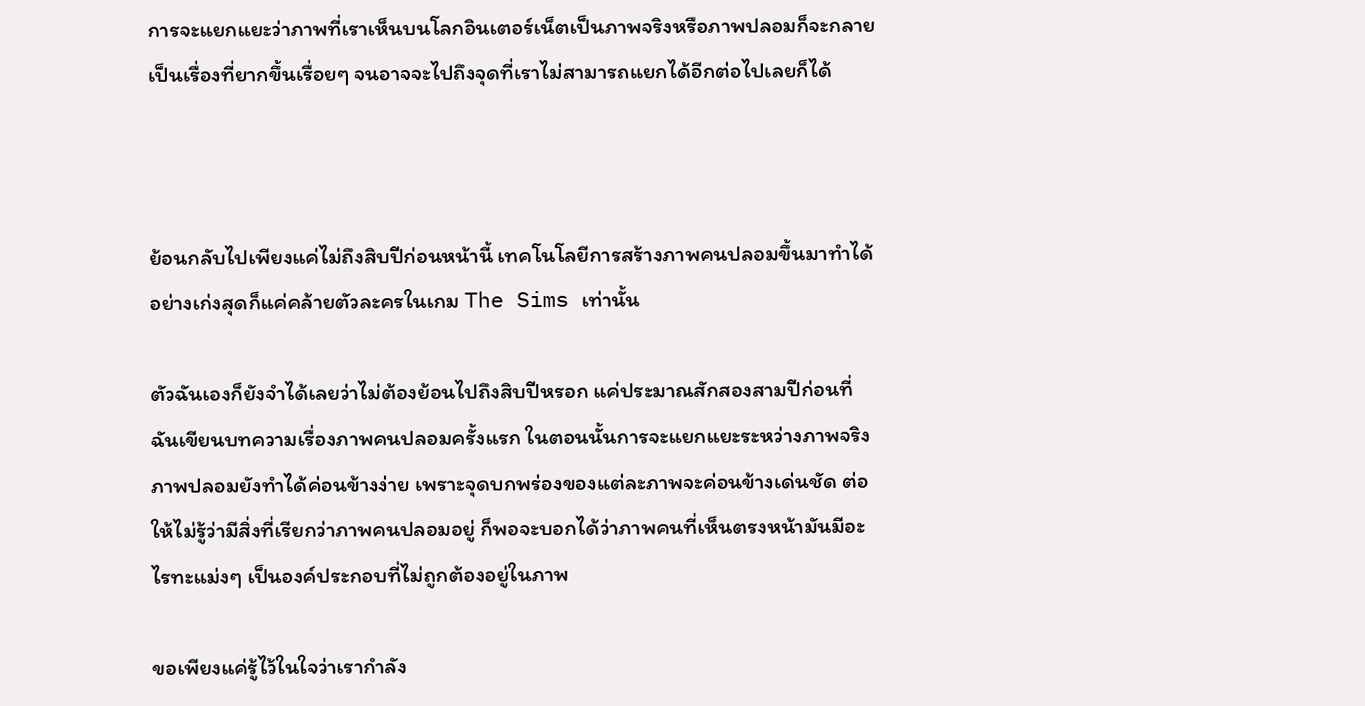การจะแยกแยะว่าภาพที่เราเห็นบนโลกอินเตอร์เน็ตเป็นภาพจริงหรือภาพปลอมก็จะกลายเป็นเรื่องที่ยากขึ้นเรื่อยๆ จนอาจจะไปถึงจุดที่เราไม่สามารถแยกได้อีกต่อไปเลยก็ได้



ย้อนกลับไปเพียงแค่ไม่ถึงสิบปีก่อนหน้านี้ เทคโนโลยีการสร้างภาพคนปลอมขึ้นมาทำได้อย่างเก่งสุดก็แค่คล้ายตัวละครในเกม The Sims เท่านั้น

ตัวฉันเองก็ยังจำได้เลยว่าไม่ต้องย้อนไปถึงสิบปีหรอก แค่ประมาณสักสองสามปีก่อนที่ฉันเขียนบทความเรื่องภาพคนปลอมครั้งแรก ในตอนนั้นการจะแยกแยะระหว่างภาพจริงภาพปลอมยังทำได้ค่อนข้างง่าย เพราะจุดบกพร่องของแต่ละภาพจะค่อนข้างเด่นชัด ต่อให้ไม่รู้ว่ามีสิ่งที่เรียกว่าภาพคนปลอมอยู่ ก็พอจะบอกได้ว่าภาพคนที่เห็นตรงหน้ามันมีอะไรทะแม่งๆ เป็นองค์ประกอบที่ไม่ถูกต้องอยู่ในภาพ

ขอเพียงแค่รู้ไว้ในใจว่าเรากำลัง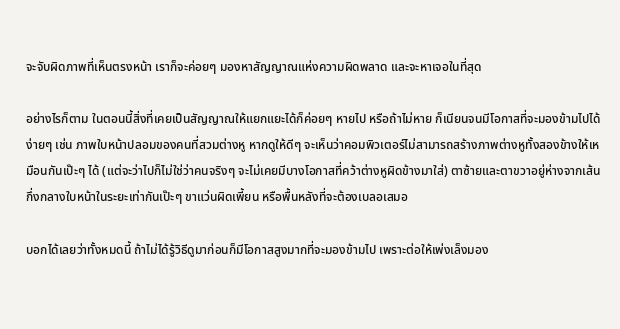จะจับผิดภาพที่เห็นตรงหน้า เราก็จะค่อยๆ มองหาสัญญาณแห่งความผิดพลาด และจะหาเจอในที่สุด

อย่างไรก็ตาม ในตอนนี้สิ่งที่เคยเป็นสัญญาณให้แยกแยะได้ก็ค่อยๆ หายไป หรือถ้าไม่หาย ก็เนียนจนมีโอกาสที่จะมองข้ามไปได้ง่ายๆ เช่น ภาพใบหน้าปลอมของคนที่สวมต่างหู หากดูให้ดีๆ จะเห็นว่าคอมพิวเตอร์ไม่สามารถสร้างภาพต่างหูทั้งสองข้างให้เหมือนกันเป๊ะๆ ได้ (แต่จะว่าไปก็ไม่ใช่ว่าคนจริงๆ จะไม่เคยมีบางโอกาสที่คว้าต่างหูผิดข้างมาใส่) ตาซ้ายและตาขวาอยู่ห่างจากเส้นกึ่งกลางใบหน้าในระยะเท่ากันเป๊ะๆ ขาแว่นผิดเพี้ยน หรือพื้นหลังที่จะต้องเบลอเสมอ

บอกได้เลยว่าทั้งหมดนี้ ถ้าไม่ได้รู้วิธีดูมาก่อนก็มีโอกาสสูงมากที่จะมองข้ามไป เพราะต่อให้เพ่งเล็งมอง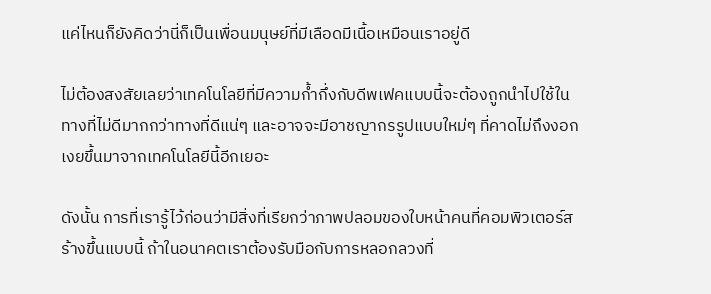แค่ไหนก็ยังคิดว่านี่ก็เป็นเพื่อนมนุษย์ที่มีเลือดมีเนื้อเหมือนเราอยู่ดี

ไม่ต้องสงสัยเลยว่าเทคโนโลยีที่มีความก้ำกึ่งกับดีพเฟคแบบนี้จะต้องถูกนำไปใช้ในทางที่ไม่ดีมากกว่าทางที่ดีแน่ๆ และอาจจะมีอาชญากรรูปแบบใหม่ๆ ที่คาดไม่ถึงงอกเงยขึ้นมาจากเทคโนโลยีนี้อีกเยอะ

ดังนั้น การที่เรารู้ไว้ก่อนว่ามีสิ่งที่เรียกว่าภาพปลอมของใบหน้าคนที่คอมพิวเตอร์สร้างขึ้นแบบนี้ ถ้าในอนาคตเราต้องรับมือกับการหลอกลวงที่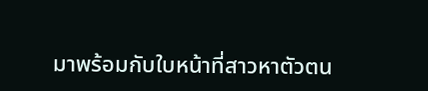มาพร้อมกับใบหน้าที่สาวหาตัวตน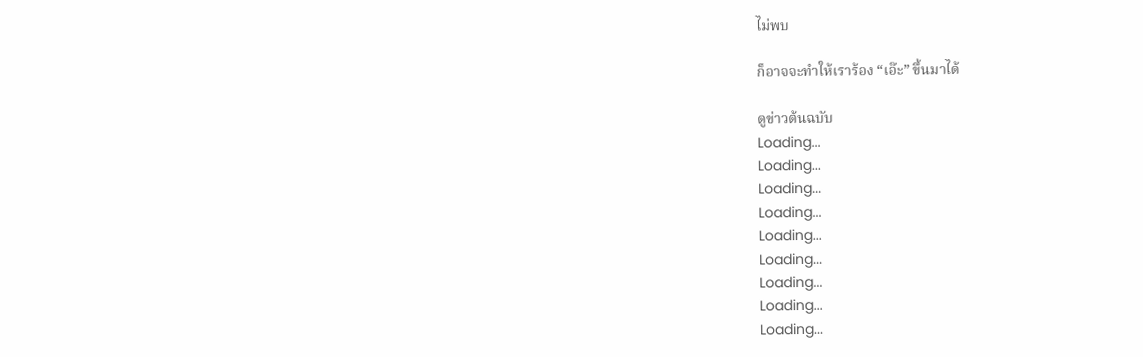ไม่พบ

ก็อาจจะทำให้เราร้อง “เอ๊ะ” ขึ้นมาได้

ดูข่าวต้นฉบับ
Loading...
Loading...
Loading...
Loading...
Loading...
Loading...
Loading...
Loading...
Loading...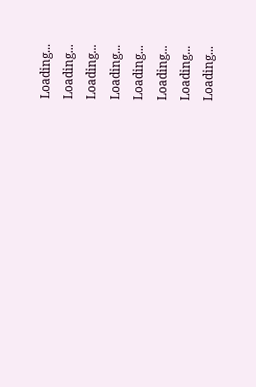Loading...
Loading...
Loading...
Loading...
Loading...
Loading...
Loading...
Loading...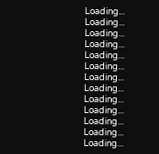Loading...
Loading...
Loading...
Loading...
Loading...
Loading...
Loading...
Loading...
Loading...
Loading...
Loading...
Loading...
Loading...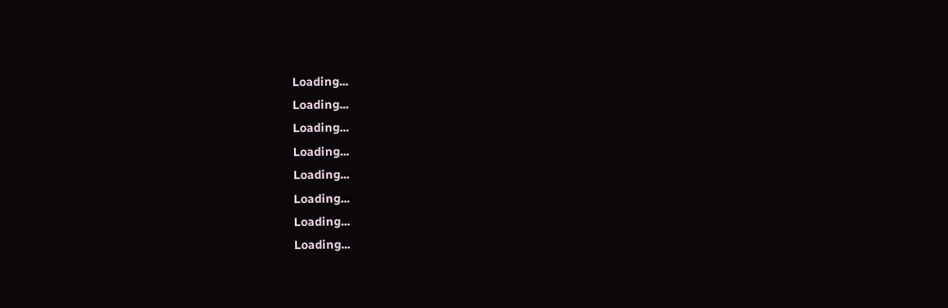Loading...
Loading...
Loading...
Loading...
Loading...
Loading...
Loading...
Loading...